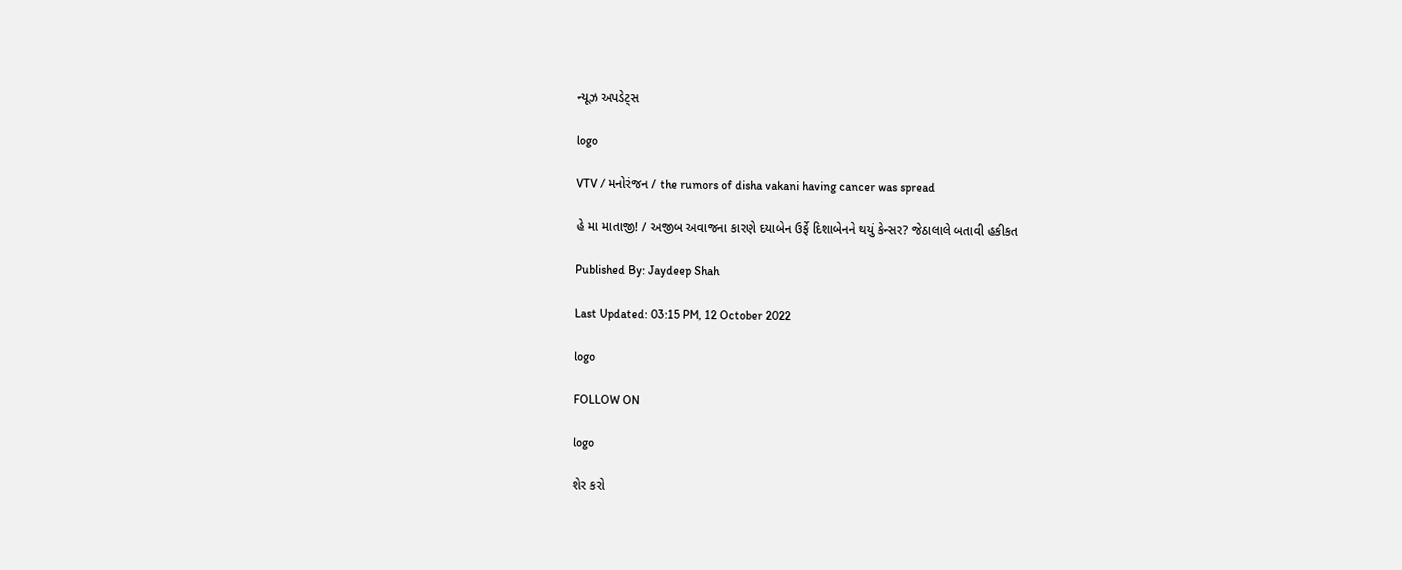ન્યૂઝ અપડેટ્સ

logo

VTV / મનોરંજન / the rumors of disha vakani having cancer was spread

હે મા માતાજી! / અજીબ અવાજના કારણે દયાબેન ઉર્ફે દિશાબેનને થયું કેન્સર? જેઠાલાલે બતાવી હકીકત

Published By: Jaydeep Shah

Last Updated: 03:15 PM, 12 October 2022

logo

FOLLOW ON

logo

શેર કરો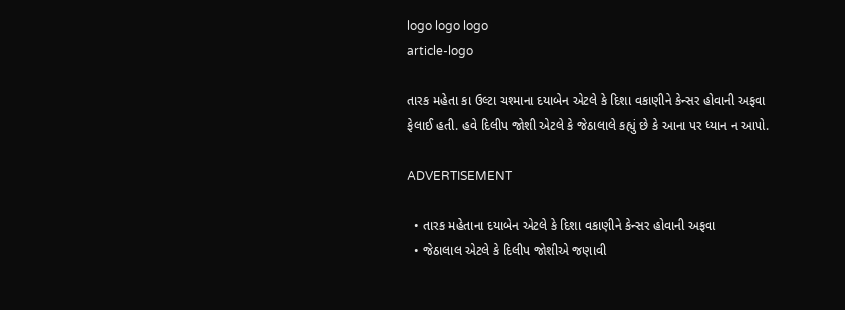logo logo logo
article-logo

તારક મહેતા કા ઉલ્ટા ચશ્માના દયાબેન એટલે કે દિશા વકાણીને કેન્સર હોવાની અફવા ફેલાઈ હતી. હવે દિલીપ જોશી એટલે કે જેઠાલાલે કહ્યું છે કે આના પર ધ્યાન ન આપો.

ADVERTISEMENT

  • તારક મહેતાના દયાબેન એટલે કે દિશા વકાણીને કેન્સર હોવાની અફવા
  • જેઠાલાલ એટલે કે દિલીપ જોશીએ જણાવી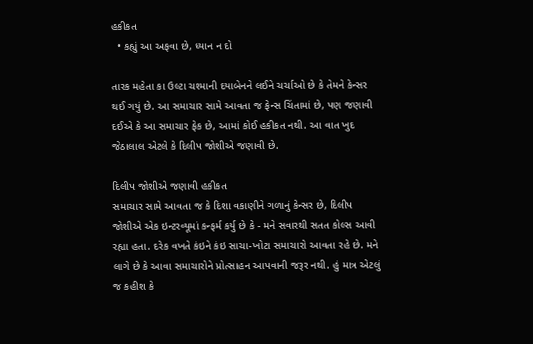હકીકત
  • કહ્યું આ અફવા છે, ધ્યાન ન દો

તારક મહેતા કા ઉલ્ટા ચશ્માની દયાબેનને લઈને ચર્ચાઓ છે કે તેમને કેન્સર થઈ ગયું છે. આ સમાચાર સામે આવતા જ ફેન્સ ચિંતામાં છે, પણ જણાવી દઈએ કે આ સમાચાર ફેક છે, આમાં કોઈ હકીકત નથી. આ વાત ખુદ જેઠાલાલ એટલે કે દિલીપ જોશીએ જણાવી છે.

દિલીપ જોશીએ જણાવી હકીકત
સમાચાર સામે આવતા જ કે દિશા વકાણીને ગળાનું કેન્સર છે, દિલીપ જોશીએ એક ઇન્ટરવ્યૂમાં કન્ફર્મ કર્યુ છે કે - મને સવારથી સતત કોલ્સ આવી રહ્યા હતા. દરેક વખતે કંઇને કંઇ સાચા-ખોટા સમાચારો આવતા રહે છે. મને લાગે છે કે આવા સમાચારોને પ્રોત્સાહન આપવાની જરૂર નથી. હું માત્ર એટલું જ કહીશ કે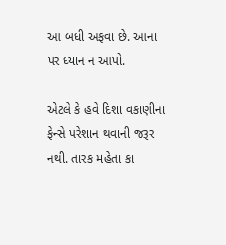આ બધી અફવા છે. આના પર ધ્યાન ન આપો.

એટલે કે હવે દિશા વકાણીના ફેન્સે પરેશાન થવાની જરૂર નથી. તારક મહેતા કા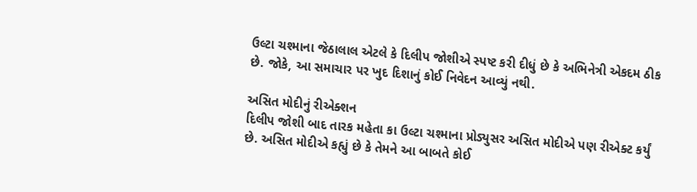ઉલ્ટા ચશ્માના જેઠાલાલ એટલે કે દિલીપ જોશીએ સ્પષ્ટ કરી દીધું છે કે અભિનેત્રી એકદમ ઠીક છે. જોકે, આ સમાચાર પર ખુદ દિશાનું કોઈ નિવેદન આવ્યું નથી.

અસિત મોદીનું રીએક્શન
દિલીપ જોશી બાદ તારક મહેતા કા ઉલ્ટા ચશ્માના પ્રોડ્યુસર અસિત મોદીએ પણ રીએક્ટ કર્યું છે. અસિત મોદીએ કહ્યું છે કે તેમને આ બાબતે કોઈ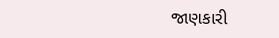જાણકારી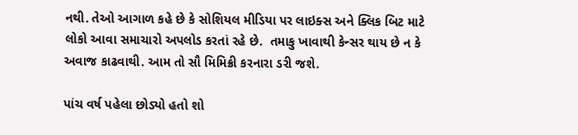નથી. તેઓ આગાળ કહે છે કે સોશિયલ મીડિયા પર લાઇક્સ અને ક્લિક બિટ માટે લોકો આવા સમાચારો અપલોડ કરતાં રહે છે.  તમાકુ ખાવાથી કેન્સર થાય છે ન કે અવાજ કાઢવાથી. આમ તો સૌ મિમિક્રી કરનારા ડરી જશે.

પાંચ વર્ષ પહેલા છોડ્યો હતો શો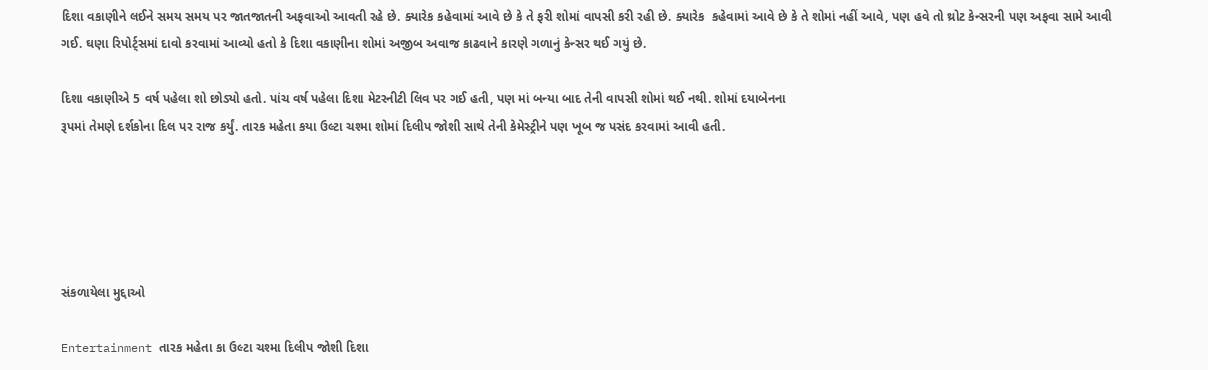દિશા વકાણીને લઈને સમય સમય પર જાતજાતની અફવાઓ આવતી રહે છે. ક્યારેક કહેવામાં આવે છે કે તે ફરી શોમાં વાપસી કરી રહી છે. ક્યારેક  કહેવામાં આવે છે કે તે શોમાં નહીં આવે, પણ હવે તો થ્રોટ કેન્સરની પણ અફવા સામે આવી ગઈ. ઘણા રિપોર્ટ્સમાં દાવો કરવામાં આવ્યો હતો કે દિશા વકાણીના શોમાં અજીબ અવાજ કાઢવાને કારણે ગળાનું કેન્સર થઈ ગયું છે.

દિશા વકાણીએ 5 વર્ષ પહેલા શો છોડ્યો હતો. પાંચ વર્ષ પહેલા દિશા મેટરનીટી લિવ પર ગઈ હતી, પણ માં બન્યા બાદ તેની વાપસી શોમાં થઈ નથી. શોમાં દયાબેનના
રૂપમાં તેમણે દર્શકોના દિલ પર રાજ કર્યું. તારક મહેતા કયા ઉલ્ટા ચશ્મા શોમાં દિલીપ જોશી સાથે તેની કેમેસ્ટ્રીને પણ ખૂબ જ પસંદ કરવામાં આવી હતી.





સંકળાયેલા મુદ્દાઓ

Entertainment તારક મહેતા કા ઉલ્ટા ચશ્મા દિલીપ જોશી દિશા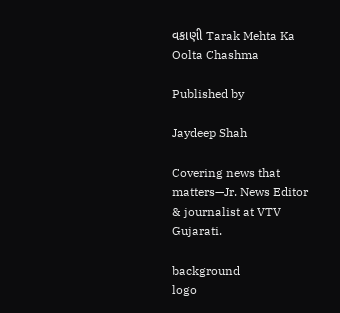વકાણી Tarak Mehta Ka Oolta Chashma

Published by

Jaydeep Shah

Covering news that matters—Jr. News Editor & journalist at VTV Gujarati.

background
logo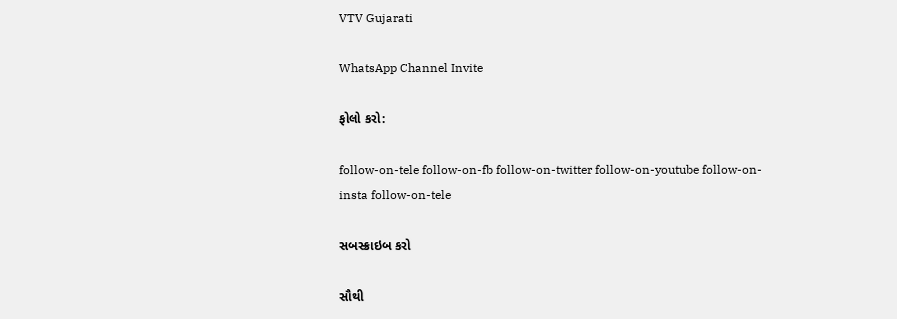VTV Gujarati

WhatsApp Channel Invite

ફોલો કરો:

follow-on-tele follow-on-fb follow-on-twitter follow-on-youtube follow-on-insta follow-on-tele

સબસ્ક્રાઇબ કરો

સૌથી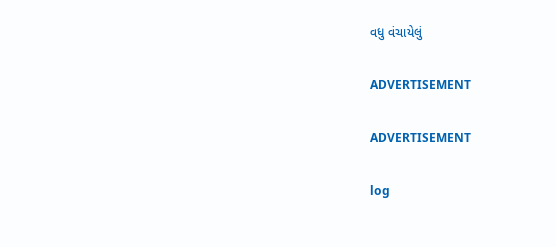વધુ વંચાયેલું

ADVERTISEMENT

ADVERTISEMENT

log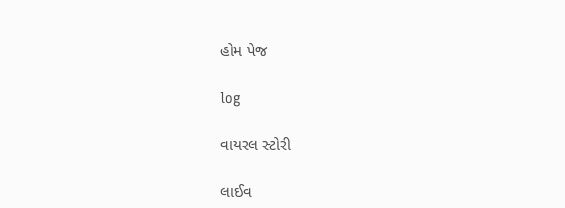હોમ પેજ

log

વાયરલ સ્ટોરી

લાઈવ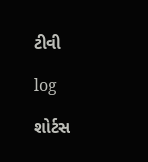ટીવી

log

શોર્ટસ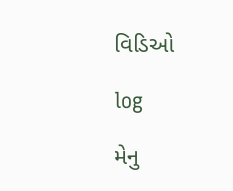વિડિઓ

log

મેનુ